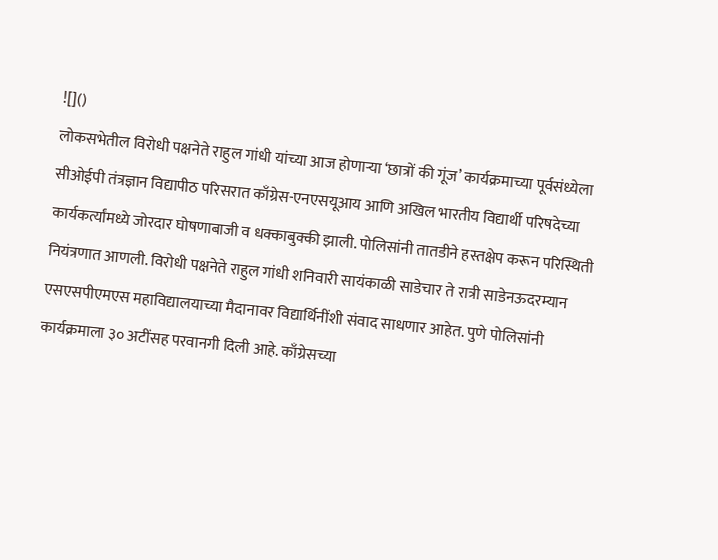![]()
लोकसभेतील विरोधी पक्षनेते राहुल गांधी यांच्या आज होणाऱ्या ‘छात्रों की गूंज’ कार्यक्रमाच्या पूर्वसंध्येला सीओईपी तंत्रज्ञान विद्यापीठ परिसरात काँग्रेस-एनएसयूआय आणि अखिल भारतीय विद्यार्थी परिषदेच्या कार्यकर्त्यांमध्ये जोरदार घोषणाबाजी व धक्काबुक्की झाली. पोलिसांनी तातडीने हस्तक्षेप करून परिस्थिती नियंत्रणात आणली. विरोधी पक्षनेते राहुल गांधी शनिवारी सायंकाळी साडेचार ते रात्री साडेनऊदरम्यान एसएसपीएमएस महाविद्यालयाच्या मैदानावर विद्यार्थिनींशी संवाद साधणार आहेत. पुणे पोलिसांनी कार्यक्रमाला ३० अटींसह परवानगी दिली आहे. काँग्रेसच्या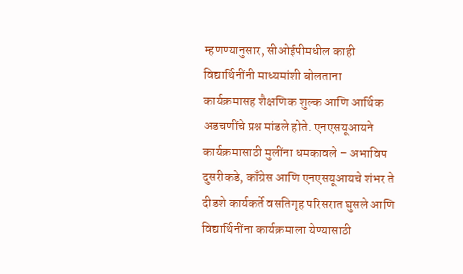म्हणण्यानुसार, सीओईपीमधील काही विद्यार्थिनींनी माध्यमांशी बोलताना कार्यक्रमासह शैक्षणिक शुल्क आणि आर्थिक अडचणींचे प्रश्न मांडले होते. एनएसयूआयने कार्यक्रमासाठी मुलींना धमकावले – अभाविप दुसरीकडे, काँग्रेस आणि एनएसयूआयचे शंभर ते दीडशे कार्यकर्ते वसतिगृह परिसरात घुसले आणि विद्यार्थिनींना कार्यक्रमाला येण्यासाठी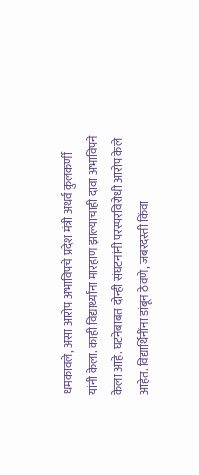धमकावले, असा आरोप अभाविपचे प्रदेश मंत्री अथर्व कुलकर्णी यांनी केला. काही विद्यार्थ्यांना मारहाण झाल्याचाही दावा अभाविपने केला आहे. घटनेबाबत दोन्ही संघटनांनी परस्परविरोधी आरोप केले आहेत. विद्यार्थिनींना डांबून ठेवणे, जबरदस्ती किंवा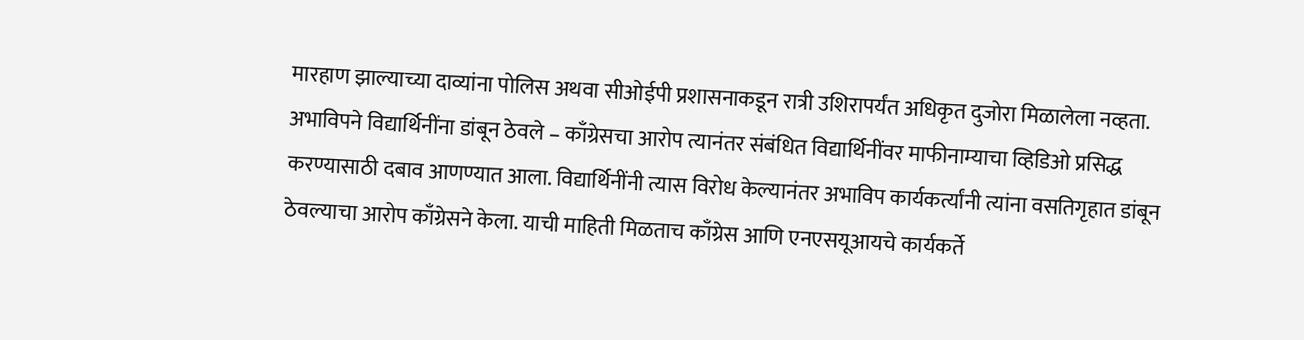मारहाण झाल्याच्या दाव्यांना पोलिस अथवा सीओईपी प्रशासनाकडून रात्री उशिरापर्यंत अधिकृत दुजोरा मिळालेला नव्हता. अभाविपने विद्यार्थिनींना डांबून ठेवले – काँग्रेसचा आरोप त्यानंतर संबंधित विद्यार्थिनींवर माफीनाम्याचा व्हिडिओ प्रसिद्ध करण्यासाठी दबाव आणण्यात आला. विद्यार्थिनींनी त्यास विरोध केल्यानंतर अभाविप कार्यकर्त्यांनी त्यांना वसतिगृहात डांबून ठेवल्याचा आरोप काँग्रेसने केला. याची माहिती मिळताच काँग्रेस आणि एनएसयूआयचे कार्यकर्ते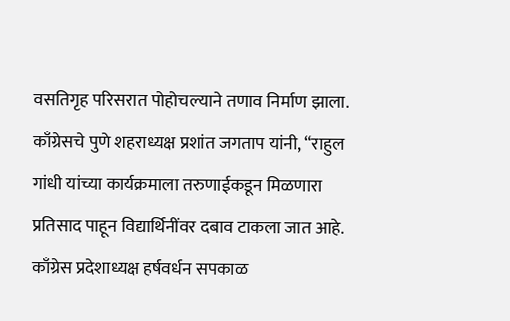वसतिगृह परिसरात पोहोचल्याने तणाव निर्माण झाला. काँग्रेसचे पुणे शहराध्यक्ष प्रशांत जगताप यांनी, “राहुल गांधी यांच्या कार्यक्रमाला तरुणाईकडून मिळणारा प्रतिसाद पाहून विद्यार्थिनींवर दबाव टाकला जात आहे. काँग्रेस प्रदेशाध्यक्ष हर्षवर्धन सपकाळ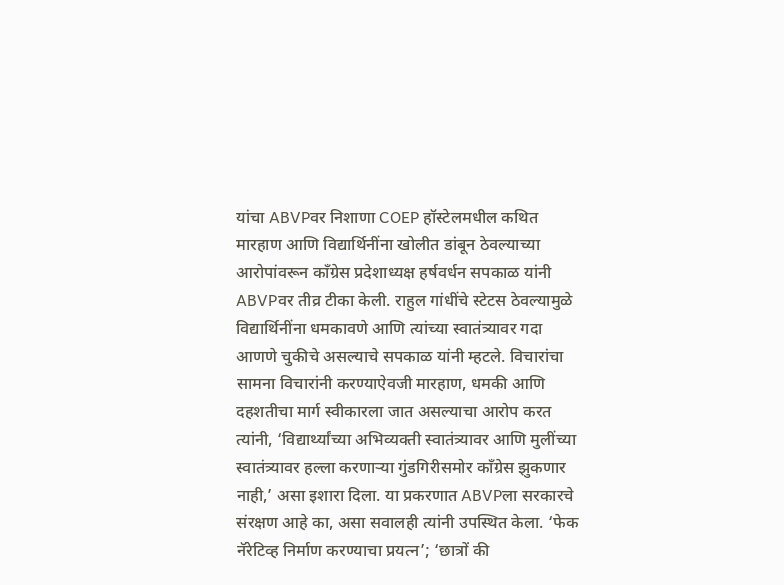यांचा ABVPवर निशाणा COEP हॉस्टेलमधील कथित मारहाण आणि विद्यार्थिनींना खोलीत डांबून ठेवल्याच्या आरोपांवरून काँग्रेस प्रदेशाध्यक्ष हर्षवर्धन सपकाळ यांनी ABVPवर तीव्र टीका केली. राहुल गांधींचे स्टेटस ठेवल्यामुळे विद्यार्थिनींना धमकावणे आणि त्यांच्या स्वातंत्र्यावर गदा आणणे चुकीचे असल्याचे सपकाळ यांनी म्हटले. विचारांचा सामना विचारांनी करण्याऐवजी मारहाण, धमकी आणि दहशतीचा मार्ग स्वीकारला जात असल्याचा आरोप करत त्यांनी, ‘विद्यार्थ्यांच्या अभिव्यक्ती स्वातंत्र्यावर आणि मुलींच्या स्वातंत्र्यावर हल्ला करणाऱ्या गुंडगिरीसमोर काँग्रेस झुकणार नाही,’ असा इशारा दिला. या प्रकरणात ABVPला सरकारचे संरक्षण आहे का, असा सवालही त्यांनी उपस्थित केला. ‘फेक नॅरेटिव्ह निर्माण करण्याचा प्रयत्न’; ‘छात्रों की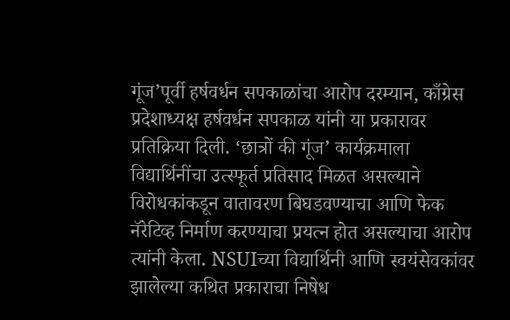गूंज’पूर्वी हर्षवर्धन सपकाळांचा आरोप दरम्यान, काँग्रेस प्रदेशाध्यक्ष हर्षवर्धन सपकाळ यांनी या प्रकारावर प्रतिक्रिया दिली. ‘छात्रों की गूंज’ कार्यक्रमाला विद्यार्थिनींचा उत्स्फूर्त प्रतिसाद मिळत असल्याने विरोधकांकडून वातावरण बिघडवण्याचा आणि फेक नॅरेटिव्ह निर्माण करण्याचा प्रयत्न होत असल्याचा आरोप त्यांनी केला. NSUIच्या विद्यार्थिनी आणि स्वयंसेवकांवर झालेल्या कथित प्रकाराचा निषेध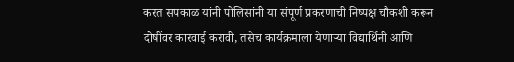करत सपकाळ यांनी पोलिसांनी या संपूर्ण प्रकरणाची निष्पक्ष चौकशी करून दोषींवर कारवाई करावी, तसेच कार्यक्रमाला येणाऱ्या विद्यार्थिनी आणि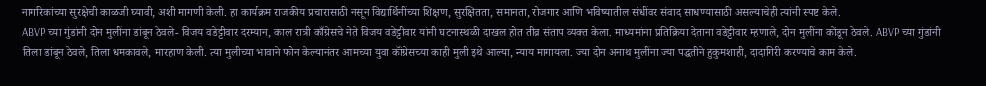नागरिकांच्या सुरक्षेची काळजी घ्यावी, अशी मागणी केली. हा कार्यक्रम राजकीय प्रचारासाठी नसून विद्यार्थिनींच्या शिक्षण, सुरक्षितता, समानता, रोजगार आणि भविष्यातील संधींवर संवाद साधण्यासाठी असल्याचेही त्यांनी स्पष्ट केले.
ABVP च्या गुंडांनी दोन मुलींना डांबून ठेवले- विजय वडेट्टीवार दरम्यान, काल रात्री काँग्रेसचे नेते विजय वडेट्टीवार यांनी घटनास्थळी दाखल होत तीव्र संताप व्यक्त केला. माध्यमांना प्रतिक्रिया देताना वडेट्टीवार म्हणाले, दोन मुलींना कोंडून ठेवले. ABVP च्या गुंडांनी तिला डांबून ठेवले, तिला धमकावले, मारहाण केली. त्या मुलीच्या भावाने फोन केल्यानंतर आमच्या युवा कॉंग्रेसच्या काही मुली इथे आल्या, न्याय मागायला. ज्या दोन अनाथ मुलींना ज्या पद्धतीने हुकुमशाही, दादागिरी करण्याचे काम केले.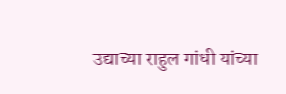उद्याच्या राहुल गांधी यांच्या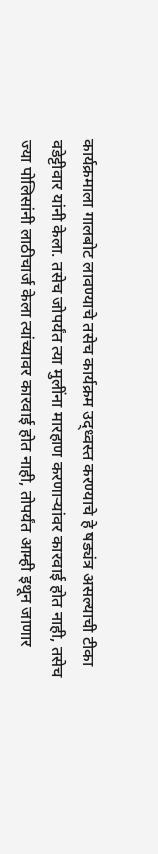कार्यक्रमाला गालबोट लावण्याचे तसेच कार्यक्रम उद्ध्वस्त करण्याचे हे षड्यंत्र असल्याची टीका वडेट्टीवार यांनी केला. तसेच जोपर्यंत त्या मुलींना मारहाण करणाऱ्यांवर कारवाई होत नाही, तसेच ज्या पोलिसांनी लाठीचार्ज केला त्यांच्यावर कारवाई होत नाही, तोपर्यंत आम्ही इथून जाणार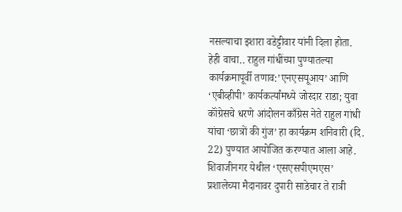नसल्याचा इशारा वडेट्टीवार यांनी दिला होता.
हेही वाचा.. राहुल गांधींच्या पुण्यातल्या कार्यक्रमापूर्वी तणाव:’एनएसयूआय’ आणि ‘एबीव्हीपी’ कार्यकर्त्यांमध्ये जोरदार राडा; युवा कॉंग्रेसचे धरणे आंदोलन काँग्रेस नेते राहुल गांधी यांचा ‘छात्रों की गुंज’ हा कार्यक्रम शनिवारी (दि. 22) पुण्यात आयोजित करण्यात आला आहे. शिवाजीनगर येथील ‘एसएसपीएमएस’ प्रशालेच्या मैदानावर दुपारी साडेचार ते रात्री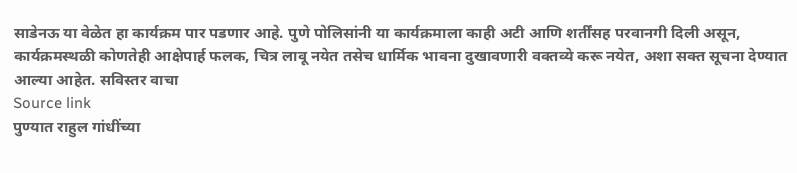साडेनऊ या वेळेत हा कार्यक्रम पार पडणार आहे. पुणे पोलिसांनी या कार्यक्रमाला काही अटी आणि शर्तींसह परवानगी दिली असून, कार्यक्रमस्थळी कोणतेही आक्षेपार्ह फलक, चित्र लावू नयेत तसेच धार्मिक भावना दुखावणारी वक्तव्ये करू नयेत, अशा सक्त सूचना देण्यात आल्या आहेत. सविस्तर वाचा
Source link
पुण्यात राहुल गांधींच्या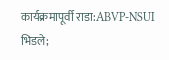कार्यक्रमापूर्वी राडा:ABVP-NSUI भिडले;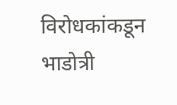विरोधकांकडून भाडोत्री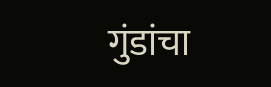गुंडांचा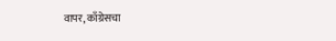वापर, काँग्रेसचा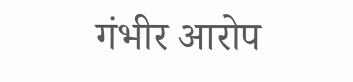गंभीर आरोप